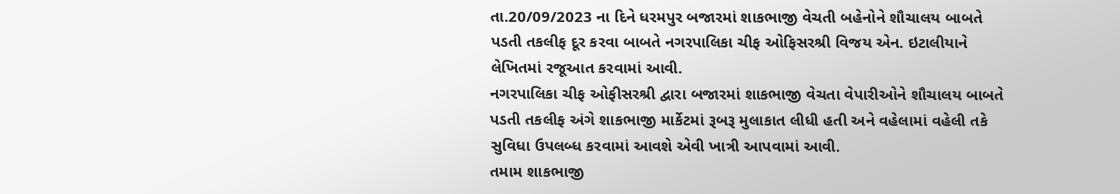તા.20/09/2023 ના દિને ધરમપુર બજારમાં શાકભાજી વેચતી બહેનોને શૌચાલય બાબતે પડતી તકલીફ દૂર કરવા બાબતે નગરપાલિકા ચીફ ઓફિસરશ્રી વિજય એન. ઇટાલીયાને લેખિતમાં રજૂઆત કરવામાં આવી.
નગરપાલિકા ચીફ ઓફીસરશ્રી દ્વારા બજારમાં શાકભાજી વેચતા વેપારીઓને શૌચાલય બાબતે પડતી તકલીફ અંગે શાકભાજી માર્કેટમાં રૂબરૂ મુલાકાત લીધી હતી અને વહેલામાં વહેલી તકે સુવિધા ઉપલબ્ધ કરવામાં આવશે એવી ખાત્રી આપવામાં આવી.
તમામ શાકભાજી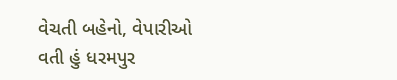વેચતી બહેનો, વેપારીઓ વતી હું ધરમપુર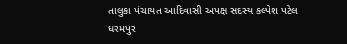તાલુકા પંચાયત આદિવાસી અપક્ષ સદસ્ય કલ્પેશ પટેલ ધરમપુર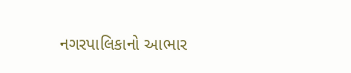નગરપાલિકાનો આભાર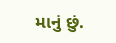માનું છું.